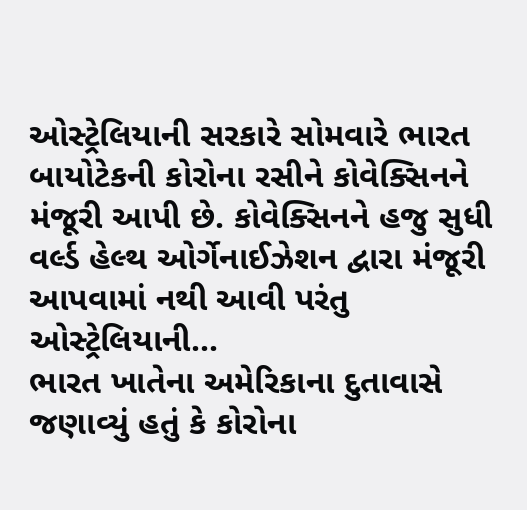ઓસ્ટ્રેલિયાની સરકારે સોમવારે ભારત બાયોટેકની કોરોના રસીને કોવેક્સિનને મંજૂરી આપી છે. કોવેક્સિનને હજુ સુધી વર્લ્ડ હેલ્થ ઓર્ગેનાઈઝેશન દ્વારા મંજૂરી આપવામાં નથી આવી પરંતુ ઓસ્ટ્રેલિયાની...
ભારત ખાતેના અમેરિકાના દુતાવાસે જણાવ્યું હતું કે કોરોના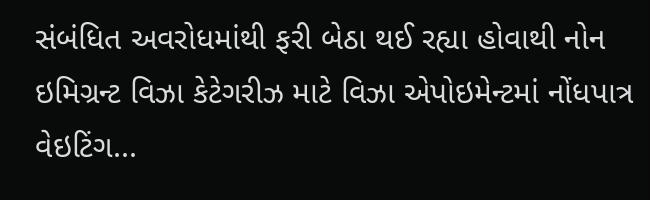સંબંધિત અવરોધમાંથી ફરી બેઠા થઈ રહ્યા હોવાથી નોન ઇમિગ્રન્ટ વિઝા કેટેગરીઝ માટે વિઝા એપોઇમેન્ટમાં નોંધપાત્ર વેઇટિંગ...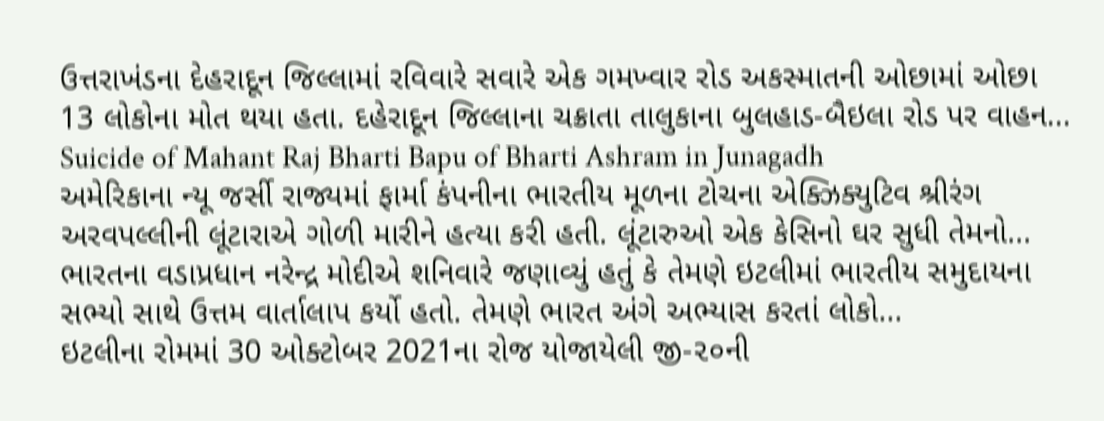ઉત્તરાખંડના દેહરાદૂન જિલ્લામાં રવિવારે સવારે એક ગમખ્વાર રોડ અકસ્માતની ઓછામાં ઓછા 13 લોકોના મોત થયા હતા. દહેરાદૂન જિલ્લાના ચક્રાતા તાલુકાના બુલહાડ-બૈઇલા રોડ પર વાહન...
Suicide of Mahant Raj Bharti Bapu of Bharti Ashram in Junagadh
અમેરિકાના ન્યૂ જર્સી રાજ્યમાં ફાર્મા કંપનીના ભારતીય મૂળના ટોચના એક્ઝિક્યુટિવ શ્રીરંગ અરવપલ્લીની લૂંટારાએ ગોળી મારીને હત્યા કરી હતી. લૂંટારુઓ એક કેસિનો ઘર સુધી તેમનો...
ભારતના વડાપ્રધાન નરેન્દ્ર મોદીએ શનિવારે જણાવ્યું હતું કે તેમણે ઇટલીમાં ભારતીય સમુદાયના સભ્યો સાથે ઉત્તમ વાર્તાલાપ કર્યો હતો. તેમણે ભારત અંગે અભ્યાસ કરતાં લોકો...
ઇટલીના રોમમાં 30 ઓક્ટોબર 2021ના રોજ યોજાયેલી જી-૨૦ની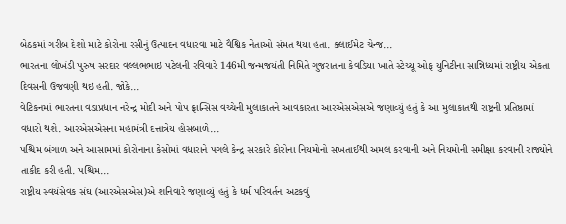બેઠકમાં ગરીબ દેશો માટે કોરોના રસીનું ઉત્પાદન વધારવા માટે વૈશ્વિક નેતાઓ સંમત થયા હતા. ક્લાઈમેટ ચેન્જ...
ભારતના લોખંડી પુરુષ સરદાર વલ્લભભાઇ પટેલની રવિવારે 146મી જન્મજયંતી નિમિતે ગુજરાતના કેવડિયા ખાતે સ્ટેચ્યૂ ઓફ યુનિટીના સાન્નિધ્યમાં રાષ્ટ્રીય એકતા દિવસની ઉજવણી થઇ હતી. જોકે...
વેટિકનમાં ભારતના વડાપ્રધાન નરેન્દ્ર મોદી અને પોપ ફ્રાન્સિસ વચ્ચેની મુલાકાતને આવકારતા આરએસએસએ જણાવ્યું હતું કે આ મુલાકાતથી રાષ્ટ્રની પ્રતિષ્ઠામાં વધારો થશે. આરએસએસના મહામંત્રી દત્તાત્રેય હોસબાળે...
પશ્ચિમ બંગાળ અને આસામમાં કોરોનાના કેસોમાં વધારાને પગલે કેન્દ્ર સરકારે કોરોના નિયમોનો સખતાઈથી અમલ કરવાની અને નિયમોની સમીક્ષા કરવાની રાજ્યોને તાકીદ કરી હતી. પશ્ચિમ...
રાષ્ટ્રીય સ્વયંસેવક સંઘ (આરએસએસ)એ શનિવારે જણાવ્યું હતું કે ધર્મ પરિવર્તન અટકવું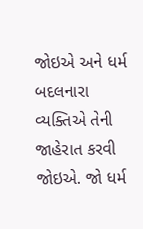જોઇએ અને ધર્મ બદલનારા વ્યક્તિએ તેની જાહેરાત કરવી જોઇએ. જો ધર્મ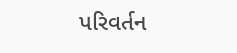પરિવર્તન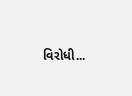વિરોધી...